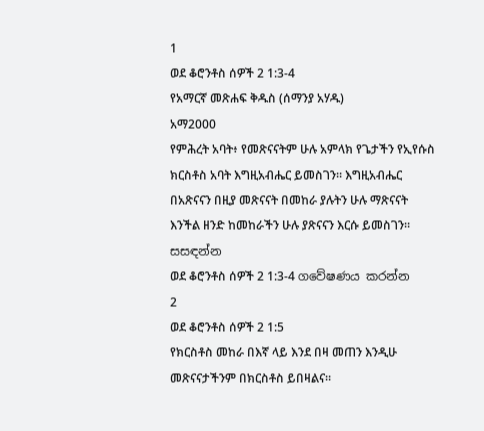1
ወደ ቆሮንቶስ ሰዎች 2 1:3-4
የአማርኛ መጽሐፍ ቅዱስ (ሰማንያ አሃዱ)
አማ2000
የምሕረት አባት፥ የመጽናናትም ሁሉ አምላክ የጌታችን የኢየሱስ ክርስቶስ አባት እግዚአብሔር ይመስገን። እግዚአብሔር በአጽናናን በዚያ መጽናናት በመከራ ያሉትን ሁሉ ማጽናናት እንችል ዘንድ ከመከራችን ሁሉ ያጽናናን እርሱ ይመስገን።
සසඳන්න
ወደ ቆሮንቶስ ሰዎች 2 1:3-4 ගවේෂණය කරන්න
2
ወደ ቆሮንቶስ ሰዎች 2 1:5
የክርስቶስ መከራ በእኛ ላይ እንደ በዛ መጠን እንዲሁ መጽናናታችንም በክርስቶስ ይበዛልና።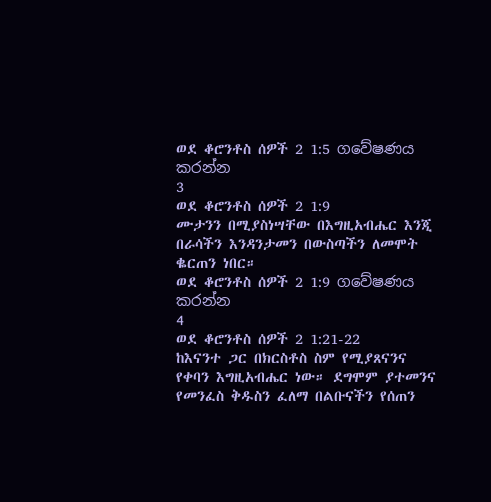ወደ ቆሮንቶስ ሰዎች 2 1:5 ගවේෂණය කරන්න
3
ወደ ቆሮንቶስ ሰዎች 2 1:9
ሙታንን በሚያስነሣቸው በእግዚአብሔር እንጂ በራሳችን እንዳንታመን በውስጣችን ለመሞት ቈርጠን ነበር።
ወደ ቆሮንቶስ ሰዎች 2 1:9 ගවේෂණය කරන්න
4
ወደ ቆሮንቶስ ሰዎች 2 1:21-22
ከእናንተ ጋር በክርስቶስ ስም የሚያጸናንና የቀባን እግዚአብሔር ነው። ደግሞም ያተመንና የመንፈስ ቅዱስን ፈለማ በልቡናችን የሰጠን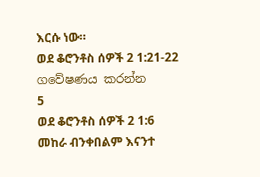እርሱ ነው።
ወደ ቆሮንቶስ ሰዎች 2 1:21-22 ගවේෂණය කරන්න
5
ወደ ቆሮንቶስ ሰዎች 2 1:6
መከራ ብንቀበልም እናንተ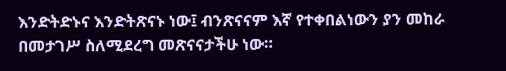እንድትድኑና እንድትጽናኑ ነው፤ ብንጽናናም እኛ የተቀበልነውን ያን መከራ በመታገሥ ስለሚደረግ መጽናናታችሁ ነው።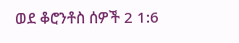ወደ ቆሮንቶስ ሰዎች 2 1:6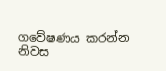ගවේෂණය කරන්න
නිවස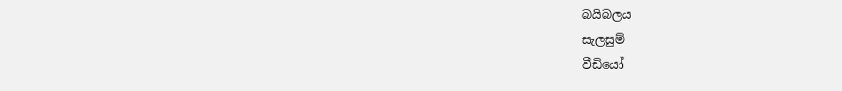බයිබලය
සැලසුම්
වීඩියෝ